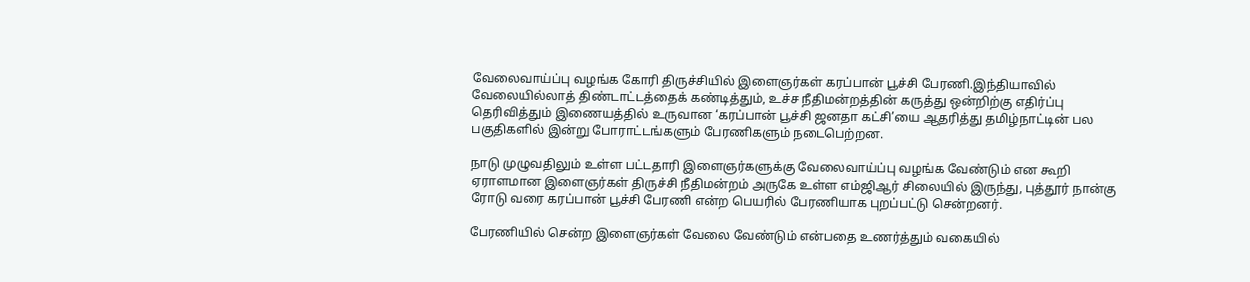வேலைவாய்ப்பு வழங்க கோரி திருச்சியில் இளைஞர்கள் கரப்பான் பூச்சி பேரணி.இந்தியாவில் வேலையில்லாத் திண்டாட்டத்தைக் கண்டித்தும், உச்ச நீதிமன்றத்தின் கருத்து ஒன்றிற்கு எதிர்ப்பு தெரிவித்தும் இணையத்தில் உருவான ‘கரப்பான் பூச்சி ஜனதா கட்சி’யை ஆதரித்து தமிழ்நாட்டின் பல பகுதிகளில் இன்று போராட்டங்களும் பேரணிகளும் நடைபெற்றன.

நாடு முழுவதிலும் உள்ள பட்டதாரி இளைஞர்களுக்கு வேலைவாய்ப்பு வழங்க வேண்டும் என கூறி ஏராளமான இளைஞர்கள் திருச்சி நீதிமன்றம் அருகே உள்ள எம்ஜிஆர் சிலையில் இருந்து, புத்தூர் நான்கு ரோடு வரை கரப்பான் பூச்சி பேரணி என்ற பெயரில் பேரணியாக புறப்பட்டு சென்றனர்.

பேரணியில் சென்ற இளைஞர்கள் வேலை வேண்டும் என்பதை உணர்த்தும் வகையில்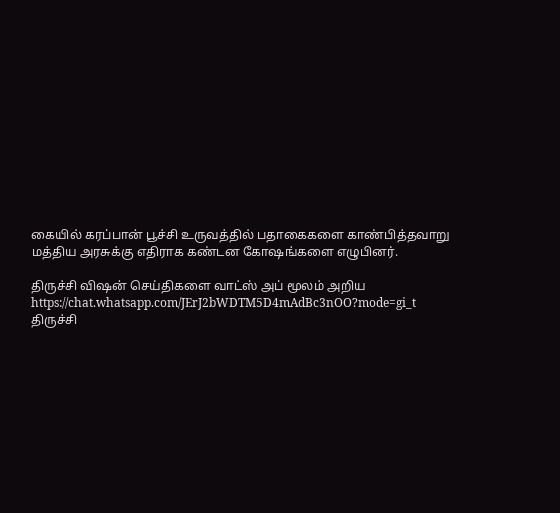கையில் கரப்பான் பூச்சி உருவத்தில் பதாகைகளை காண்பித்தவாறு மத்திய அரசுக்கு எதிராக கண்டன கோஷங்களை எழுபினர்.

திருச்சி விஷன் செய்திகளை வாட்ஸ் அப் மூலம் அறிய
https://chat.whatsapp.com/JErJ2bWDTM5D4mAdBc3nOO?mode=gi_t
திருச்சி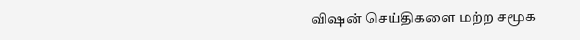விஷன் செய்திகளை மற்ற சமூக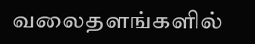வலைதளங்களில்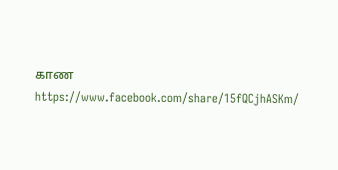காண
https://www.facebook.com/share/15fQCjhASKm/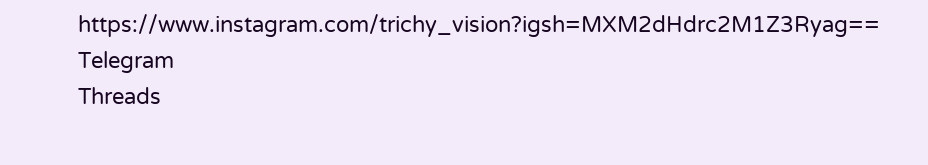https://www.instagram.com/trichy_vision?igsh=MXM2dHdrc2M1Z3Ryag==
Telegram
Threads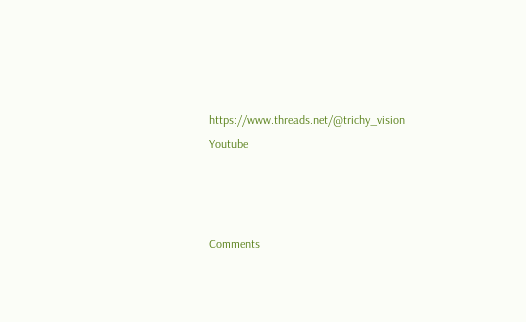https://www.threads.net/@trichy_vision
Youtube



Comments